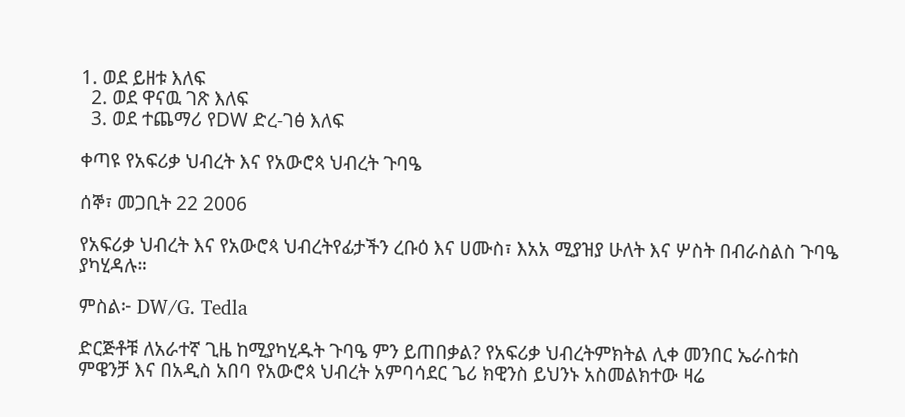1. ወደ ይዘቱ እለፍ
  2. ወደ ዋናዉ ገጽ እለፍ
  3. ወደ ተጨማሪ የDW ድረ-ገፅ እለፍ

ቀጣዩ የአፍሪቃ ህብረት እና የአውሮጳ ህብረት ጉባዔ

ሰኞ፣ መጋቢት 22 2006

የአፍሪቃ ህብረት እና የአውሮጳ ህብረትየፊታችን ረቡዕ እና ሀሙስ፣ እአአ ሚያዝያ ሁለት እና ሦስት በብራስልስ ጉባዔ ያካሂዳሉ።

ምስል፦ DW/G. Tedla

ድርጅቶቹ ለአራተኛ ጊዜ ከሚያካሂዱት ጉባዔ ምን ይጠበቃል? የአፍሪቃ ህብረትምክትል ሊቀ መንበር ኤራስቱስ ምዌንቻ እና በአዲስ አበባ የአውሮጳ ህብረት አምባሳደር ጌሪ ክዊንስ ይህንኑ አስመልክተው ዛሬ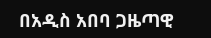በአዲስ አበባ ጋዜጣዊ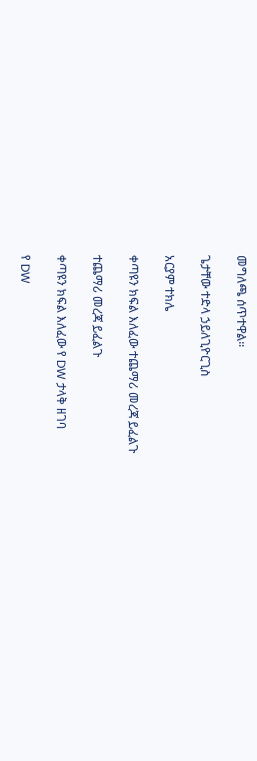መግለጫ ሰጥተዋል።

ጌታቸው ተድላ ኃይለጊዮርጊስ

አርያም ተክሌ

ቀጣዩን ክፍል እለፈው ተጨማሪ መረጃ ይፈልጉ

ተጨማሪ መረጃ ይፈልጉ

ቀጣዩን ክፍል እለፈው የ DW ታላቅ ዘገባ

የ DW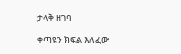ታላቅ ዘገባ

ቀጣዩን ክፍል እለፈው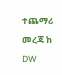ተጨማሪ መረጃ ከ DW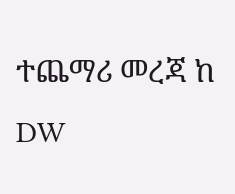ተጨማሪ መረጃ ከ DW